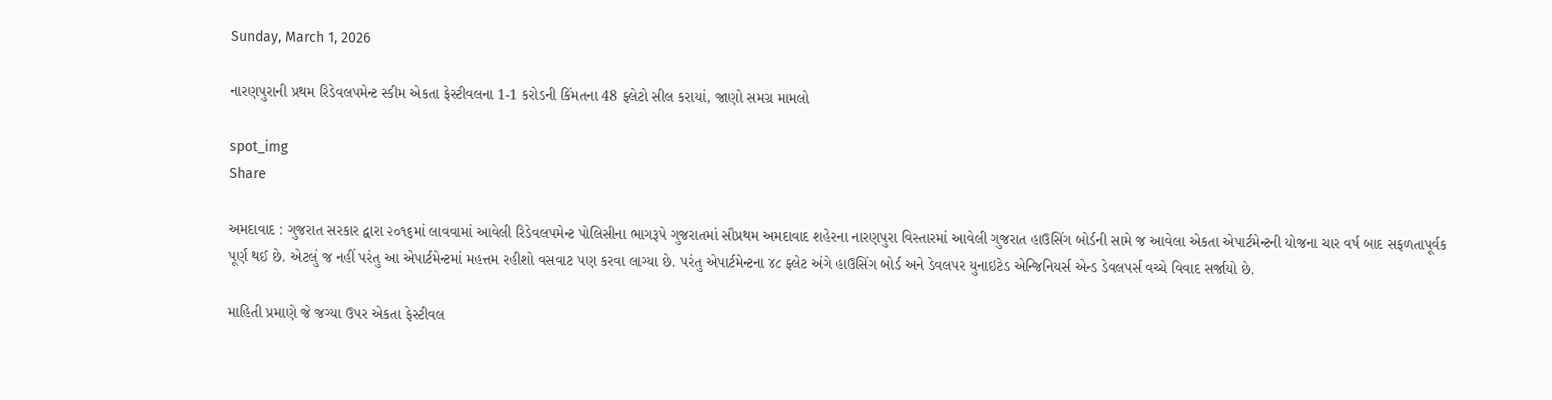Sunday, March 1, 2026

નારણપુરાની પ્રથમ રિડેવલપમેન્ટ સ્કીમ એકતા ફેસ્ટીવલના 1-1 કરોડની કિંમતના 48 ફ્લેટો સીલ કરાયાં, જાણો સમગ્ર મામલો

spot_img
Share

અમદાવાદ : ગુજરાત સરકાર દ્વારા ૨૦૧૬માં લાવવામાં આવેલી રિડેવલપમેન્ટ પોલિસીના ભાગરૂપે ગુજરાતમાં સૌપ્રથમ અમદાવાદ શહેરના નારણપુરા વિસ્તારમાં આવેલી ગુજરાત હાઉસિંગ બોર્ડની સામે જ આવેલા એકતા એપાર્ટમેન્ટની યોજના ચાર વર્ષ બાદ સફળતાપૂર્વક પૂર્ણ થઈ છે. એટલું જ નહીં પરંતુ આ એપાર્ટમેન્ટમાં મહત્તમ રહીશો વસવાટ પણ કરવા લાગ્યા છે. પરંતુ એપાર્ટમેન્ટના ૪૮ ફ્લેટ અંગે હાઉસિંગ બોર્ડ અને ડેવલપર યુનાઇટેડ એન્જિનિયર્સ એન્ડ ડેવલપર્સ વચ્ચે વિવાદ સર્જાયો છે.

માહિતી પ્રમાણે જે જગ્યા ઉપર એકતા ફેસ્ટીવલ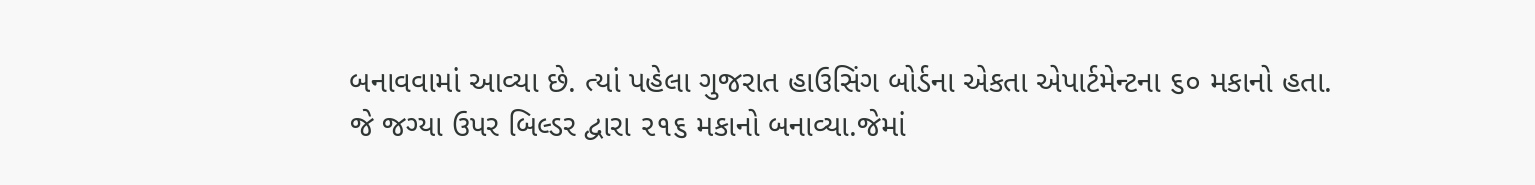બનાવવામાં આવ્યા છે. ત્યાં પહેલા ગુજરાત હાઉસિંગ બોર્ડના એકતા એપાર્ટમેન્ટના ૬૦ મકાનો હતા. જે જગ્યા ઉપર બિલ્ડર દ્વારા ૨૧૬ મકાનો બનાવ્યા.જેમાં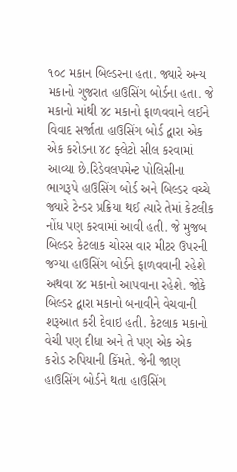૧૦૮ મકાન બિલ્ડરના હતા. જ્યારે અન્ય મકાનો ગુજરાત હાઉસિંગ બોર્ડના હતા. જે મકાનો માંથી ૪૮ મકાનો ફાળવવાને લઈને વિવાદ સર્જાતા હાઉસિંગ બોર્ડ દ્વારા એક એક કરોડના ૪૮ ફ્લેટો સીલ કરવામાં આવ્યા છે.રિડેવલપમેન્ટ પોલિસીના ભાગરૂપે હાઉસિંગ બોર્ડ અને બિલ્ડર વચ્ચે જ્યારે ટેન્ડર પ્રક્રિયા થઈ ત્યારે તેમાં કેટલીક નોંધ પણ કરવામાં આવી હતી. જે મુજબ બિલ્ડર કેટલાક ચોરસ વાર મીટર ઉપરની જગ્યા હાઉસિંગ બોર્ડને ફાળવવાની રહેશે અથવા ૪૮ મકાનો આપવાના રહેશે. જોકે બિલ્ડર દ્વારા મકાનો બનાવીને વેચવાની શરૂઆત કરી દેવાઇ હતી. કેટલાક મકાનો વેચી પણ દીધા અને તે પણ એક એક કરોડ રુપિયાની કિંમતે. જેની જાણ હાઉસિંગ બોર્ડને થતા હાઉસિંગ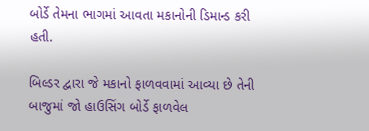બોર્ડે તેમના ભાગમાં આવતા મકાનોની ડિમાન્ડ કરી હતી.

બિલ્ડર દ્વારા જે મકાનો ફાળવવામાં આવ્યા છે તેની બાજુમાં જો હાઉસિંગ બોર્ડે ફાળવેલ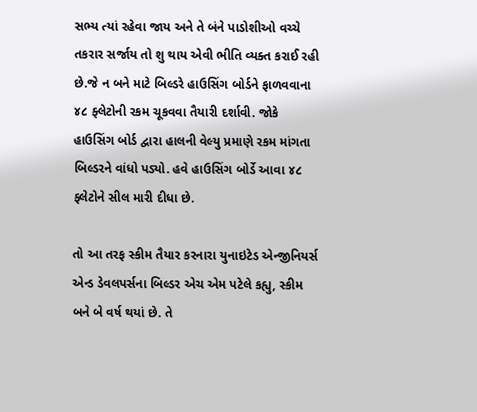સભ્ય ત્યાં રહેવા જાય અને તે બંને પાડોશીઓ વચ્ચે તકરાર સર્જાય તો શુ થાય એવી ભીતિ વ્યક્ત કરાઈ રહી છે.જે ન બને માટે બિલ્ડરે હાઉસિંગ બોર્ડને ફાળવવાના ૪૮ ફ્લેટોની રકમ ચૂકવવા તૈયારી દર્શાવી. જોકે હાઉસિંગ બોર્ડ દ્વારા હાલની વેલ્યુ પ્રમાણે રકમ માંગતા બિલ્ડરને વાંધો પડ્યો. હવે હાઉસિંગ બોર્ડે આવા ૪૮ ફ્લેટોને સીલ મારી દીધા છે.

તો આ તરફ સ્કીમ તૈયાર કરનારા યુનાઇટેડ એન્જીનિયર્સ એન્ડ ડેવલપર્સના બિલ્ડર એચ એમ પટેલે કહ્યુ, સ્કીમ બને બે વર્ષ થયાં છે. તે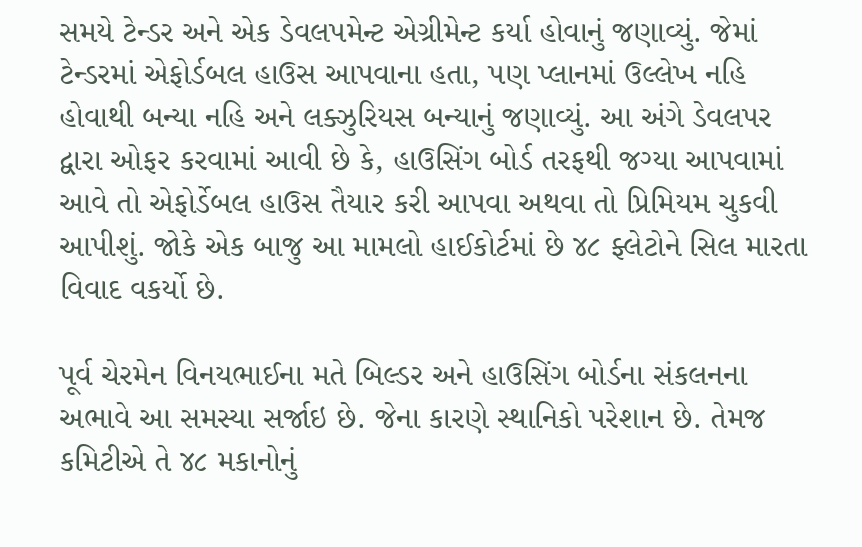સમયે ટેન્ડર અને એક ડેવલપમેન્ટ એગ્રીમેન્ટ કર્યા હોવાનું જણાવ્યું. જેમાં ટેન્ડરમાં એફોર્ડબલ હાઉસ આપવાના હતા, પણ પ્લાનમાં ઉલ્લેખ નહિ હોવાથી બન્યા નહિ અને લક્ઝુરિયસ બન્યાનું જણાવ્યું. આ અંગે ડેવલપર દ્વારા ઓફર કરવામાં આવી છે કે, હાઉસિંગ બોર્ડ તરફથી જગ્યા આપવામાં આવે તો એફોર્ડેબલ હાઉસ તૈયાર કરી આપવા અથવા તો પ્રિમિયમ ચુકવી આપીશું. જોકે એક બાજુ આ મામલો હાઈકોર્ટમાં છે ૪૮ ફ્લેટોને સિલ મારતા વિવાદ વકર્યો છે.

પૂર્વ ચેરમેન વિનયભાઈના મતે બિલ્ડર અને હાઉસિંગ બોર્ડના સંકલનના અભાવે આ સમસ્યા સર્જાઇ છે. જેના કારણે સ્થાનિકો પરેશાન છે. તેમજ કમિટીએ તે ૪૮ મકાનોનું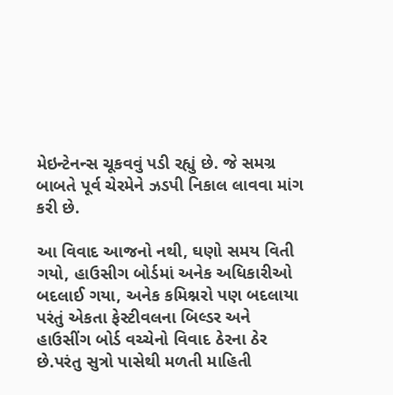મેઇન્ટેનન્સ ચૂકવવું પડી રહ્યું છે. જે સમગ્ર બાબતે પૂર્વ ચેરમેને ઝડપી નિકાલ લાવવા માંગ કરી છે.

આ વિવાદ આજનો નથી, ઘણો સમય વિતી ગયો, હાઉસીગ બોર્ડમાં અનેક અધિકારીઓ બદલાઈ ગયા, અનેક કમિશ્નરો પણ બદલાયા પરંતું એકતા ફેસ્ટીવલના બિલ્ડર અને હાઉસીંગ બોર્ડ વચ્ચેનો વિવાદ ઠેરના ઠેર છે.પરંતુ સુત્રો પાસેથી મળતી માહિતી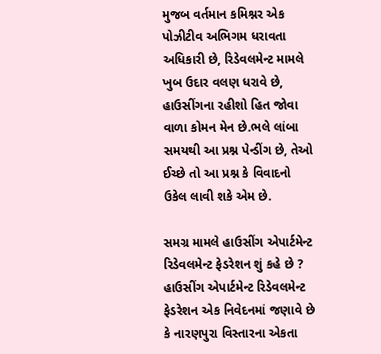મુજબ વર્તમાન કમિશ્નર એક પોઝીટીવ અભિગમ ધરાવતા અધિકારી છે, રિડેવલમેન્ટ મામલે ખુબ ઉદાર વલણ ધરાવે છે, હાઉસીંગના રહીશો હિત જોવા વાળા કોમન મેન છે.ભલે લાંબા સમયથી આ પ્રશ્ન પેન્ડીંગ છે, તેઓ ઈચ્છે તો આ પ્રશ્ન કે વિવાદનો ઉકેલ લાવી શકે એમ છે.

સમગ્ર મામલે હાઉસીંગ એપાર્ટમેન્ટ રિડેવલમેન્ટ ફેડરેશન શું કહે છે ?
હાઉસીંગ એપાર્ટમેન્ટ રિડેવલમેન્ટ ફેડરેશન એક નિવેદનમાં જણાવે છે કે નારણપુરા વિસ્તારના એકતા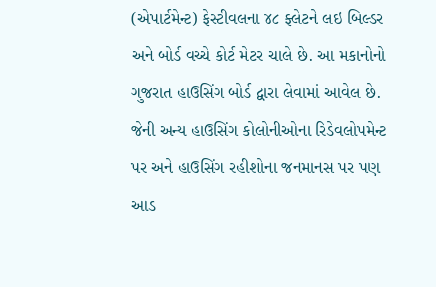(એપાર્ટમેન્ટ) ફેસ્ટીવલના ૪૮ ફ્લેટને લઇ બિલ્ડર અને બોર્ડ વચ્ચે કોર્ટ મેટર ચાલે છે. આ મકાનોનો ગુજરાત હાઉસિંગ બોર્ડ દ્વારા લેવામાં આવેલ છે. જેની અન્ય હાઉસિંગ કોલોનીઓના રિડેવલોપમેન્ટ પર અને હાઉસિંગ રહીશોના જનમાનસ પર પણ આડ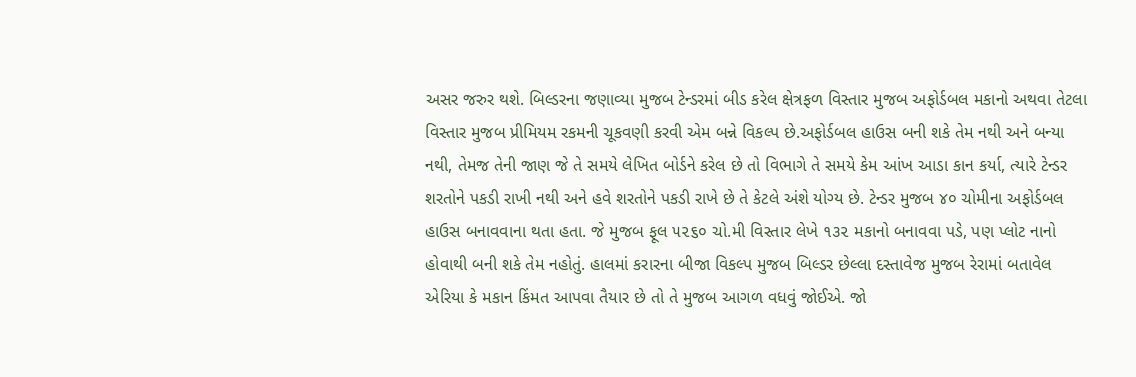અસર જરુર થશે. બિલ્ડરના જણાવ્યા મુજબ ટેન્ડરમાં બીડ કરેલ ક્ષેત્રફળ વિસ્તાર મુજબ અફોર્ડબલ મકાનો અથવા તેટલા વિસ્તાર મુજબ પ્રીમિયમ રકમની ચૂકવણી કરવી એમ બન્ને વિકલ્પ છે.અફોર્ડબલ હાઉસ બની શકે તેમ નથી અને બન્યા નથી, તેમજ તેની જાણ જે તે સમયે લેખિત બોર્ડને કરેલ છે તો વિભાગે તે સમયે કેમ આંખ આડા કાન કર્યા, ત્યારે ટેન્ડર શરતોને પકડી રાખી નથી અને હવે શરતોને પકડી રાખે છે તે કેટલે અંશે યોગ્ય છે. ટેન્ડર મુજબ ૪૦ ચોમીના અફોર્ડબલ હાઉસ બનાવવાના થતા હતા. જે મુજબ ફૂલ ૫૨૬૦ ચો.મી વિસ્તાર લેખે ૧૩૨ મકાનો બનાવવા પડે, પણ પ્લોટ નાનો હોવાથી બની શકે તેમ નહોતું. હાલમાં કરારના બીજા વિકલ્પ મુજબ બિલ્ડર છેલ્લા દસ્તાવેજ મુજબ રેરામાં બતાવેલ એરિયા કે મકાન કિંમત આપવા તૈયાર છે તો તે મુજબ આગળ વધવું જોઈએ. જો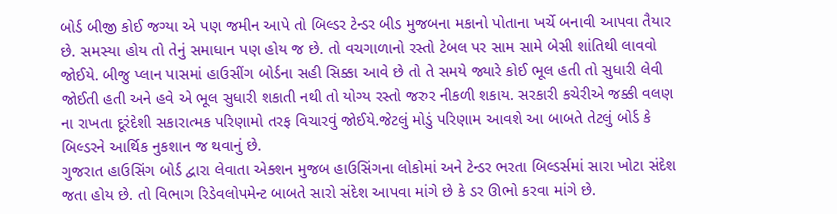બોર્ડ બીજી કોઈ જગ્યા એ પણ જમીન આપે તો બિલ્ડર ટેન્ડર બીડ મુજબના મકાનો પોતાના ખર્ચે બનાવી આપવા તૈયાર છે. સમસ્યા હોય તો તેનું સમાધાન પણ હોય જ છે. તો વચગાળાનો રસ્તો ટેબલ પર સામ સામે બેસી શાંતિથી લાવવો જોઈયે. બીજુ પ્લાન પાસમાં હાઉસીંગ બોર્ડના સહી સિક્કા આવે છે તો તે સમયે જ્યારે કોઈ ભૂલ હતી તો સુધારી લેવી જોઈતી હતી અને હવે એ ભૂલ સુધારી શકાતી નથી તો યોગ્ય રસ્તો જરુર નીકળી શકાય. સરકારી કચેરીએ જક્કી વલણ ના રાખતા દૂરંદેશી સકારાત્મક પરિણામો તરફ વિચારવું જોઈયે.જેટલું મોડું પરિણામ આવશે આ બાબતે તેટલું બોર્ડ કે બિલ્ડરને આર્થિક નુકશાન જ થવાનું છે.
ગુજરાત હાઉસિંગ બોર્ડ દ્વારા લેવાતા એક્શન મુજબ હાઉસિંગના લોકોમાં અને ટેન્ડર ભરતા બિલ્ડર્સમાં સારા ખોટા સંદેશ જતા હોય છે. તો વિભાગ રિડેવલોપમેન્ટ બાબતે સારો સંદેશ આપવા માંગે છે કે ડર ઊભો કરવા માંગે છે.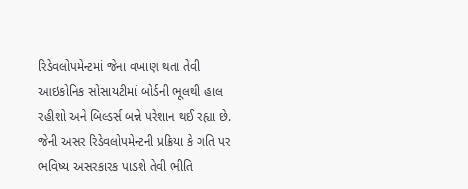રિડેવલોપમેન્ટમાં જેના વખાણ થતા તેવી આઇકોનિક સોસાયટીમાં બોર્ડની ભૂલથી હાલ રહીશો અને બિલ્ડર્સ બન્ને પરેશાન થઈ રહ્યા છે. જેની અસર રિડેવલોપમેન્ટની પ્રક્રિયા કે ગતિ પર ભવિષ્ય અસરકારક પાડશે તેવી ભીતિ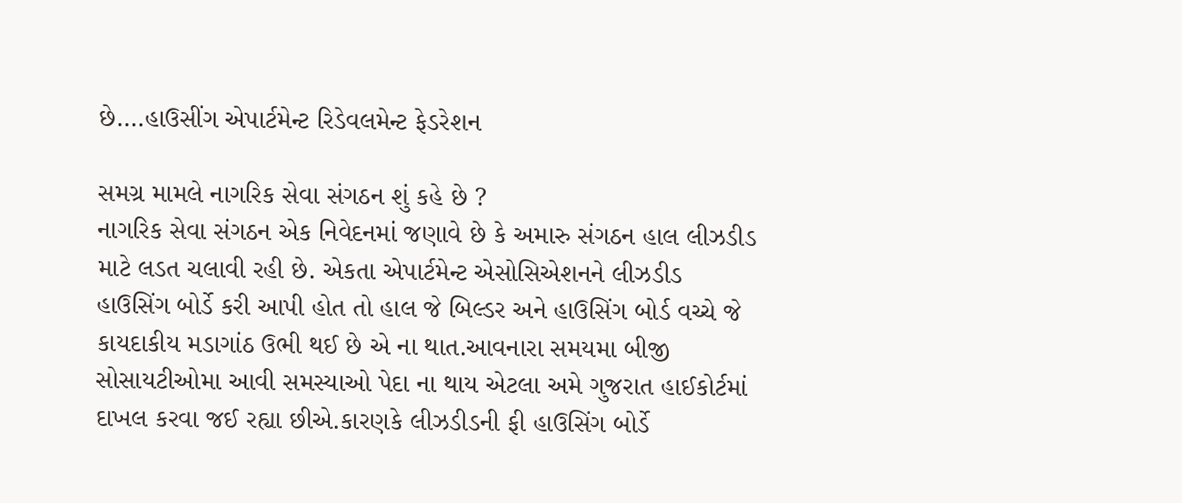છે….હાઉસીંગ એપાર્ટમેન્ટ રિડેવલમેન્ટ ફેડરેશન

સમગ્ર મામલે નાગરિક સેવા સંગઠન શું કહે છે ?
નાગરિક સેવા સંગઠન એક નિવેદનમાં જણાવે છે કે અમારુ સંગઠન હાલ લીઝડીડ માટે લડત ચલાવી રહી છે. એકતા એપાર્ટમેન્ટ એસોસિએશનને લીઝડીડ હાઉસિંગ બોર્ડે કરી આપી હોત તો હાલ જે બિલ્ડર અને હાઉસિંગ બોર્ડ વચ્ચે જે કાયદાકીય મડાગાંઠ ઉભી થઈ છે એ ના થાત.આવનારા સમયમા બીજી સોસાયટીઓમા આવી સમસ્યાઓ પેદા ના થાય એટલા અમે ગુજરાત હાઈકોર્ટમાં દાખલ કરવા જઈ રહ્યા છીએ.કારણકે લીઝડીડની ફી હાઉસિંગ બોર્ડે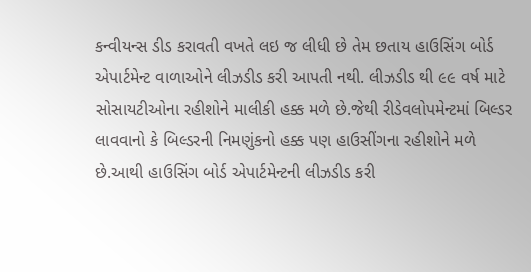કન્વીયન્સ ડીડ કરાવતી વખતે લઇ જ લીધી છે તેમ છતાય હાઉસિંગ બોર્ડ એપાર્ટમેન્ટ વાળાઓને લીઝડીડ કરી આપતી નથી. લીઝડીડ થી ૯૯ વર્ષ માટે સોસાયટીઓના રહીશોને માલીકી હક્ક મળે છે.જેથી રીડેવલોપમેન્ટમાં બિલ્ડર લાવવાનો કે બિલ્ડરની નિમણુંકનો હક્ક પણ હાઉસીંગના રહીશોને મળે છે.આથી હાઉસિંગ બોર્ડ એપાર્ટમેન્ટની લીઝડીડ કરી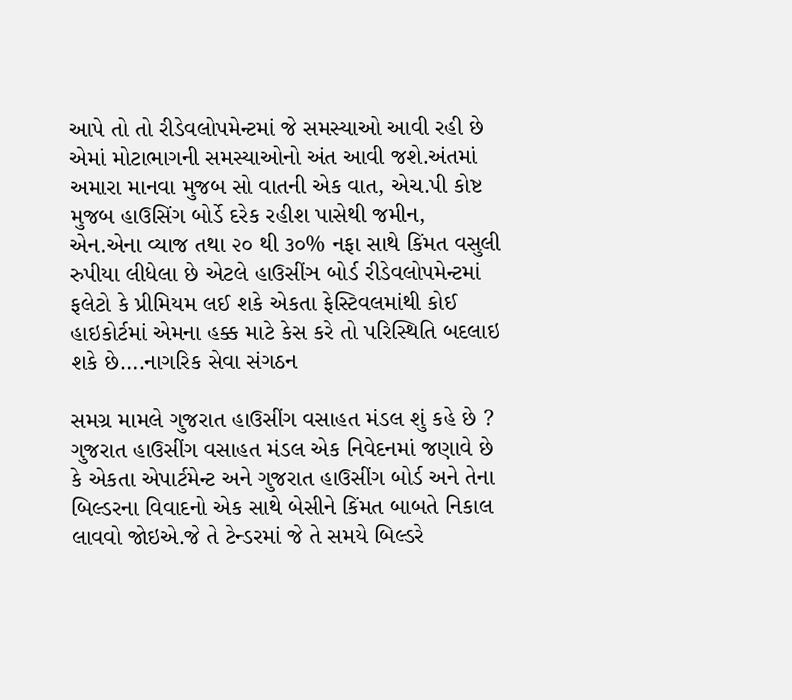આપે તો તો રીડેવલોપમેન્ટમાં જે સમસ્યાઓ આવી રહી છે એમાં મોટાભાગની સમસ્યાઓનો અંત આવી જશે.અંતમાં અમારા માનવા મુજબ સો વાતની એક વાત, એચ.પી કોષ્ટ મુજબ હાઉસિંગ બોર્ડે દરેક રહીશ પાસેથી જમીન, એન.એના વ્યાજ તથા ૨૦ થી ૩૦% નફા સાથે કિંમત વસુલી રુપીયા લીધેલા છે એટલે હાઉસીંઞ બોર્ડ રીડેવલોપમેન્ટમાં ફલેટો કે પ્રીમિયમ લઈ શકે એકતા ફેસ્ટિવલમાંથી કોઈ હાઇકોર્ટમાં એમના હક્ક માટે કેસ કરે તો પરિસ્થિતિ બદલાઇ શકે છે….નાગરિક સેવા સંગઠન

સમગ્ર મામલે ગુજરાત હાઉસીંગ વસાહત મંડલ શું કહે છે ?
ગુજરાત હાઉસીંગ વસાહત મંડલ એક નિવેદનમાં જણાવે છે કે એકતા એપાર્ટમેન્ટ અને ગુજરાત હાઉસીંગ બોર્ડ અને તેના બિલ્ડરના વિવાદનો એક સાથે બેસીને કિંમત બાબતે નિકાલ લાવવો જોઇએ.જે તે ટેન્ડરમાં જે તે સમયે બિલ્ડરે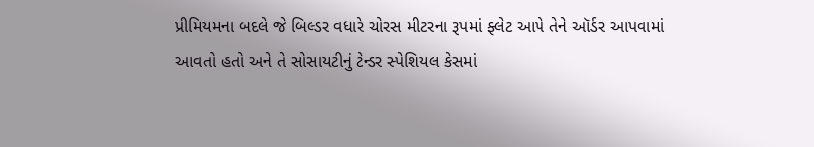પ્રીમિયમના બદલે જે બિલ્ડર વધારે ચોરસ મીટરના રૂપમાં ફ્લેટ આપે તેને ઑર્ડર આપવામાં આવતો હતો અને તે સોસાયટીનું ટેન્ડર સ્પેશિયલ કેસમાં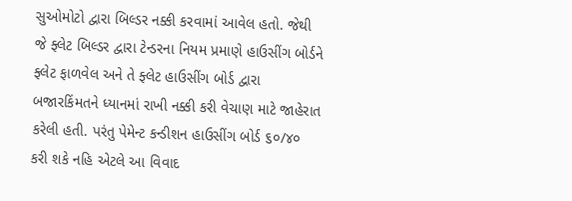સુઓમોટો દ્વારા બિલ્ડર નક્કી કરવામાં આવેલ હતો. જેથી જે ફ્લેટ બિલ્ડર દ્વારા ટેન્ડરના નિયમ પ્રમાણે હાઉસીંગ બોર્ડને ફ્લેટ ફાળવેલ અને તે ફ્લેટ હાઉસીંગ બોર્ડ દ્વારા બજારકિંમતને ધ્યાનમાં રાખી નક્કી કરી વેચાણ માટે જાહેરાત કરેલી હતી. પરંતુ પેમેન્ટ કન્ડીશન હાઉસીંગ બોર્ડ ૬૦/૪૦ કરી શકે નહિ એટલે આ વિવાદ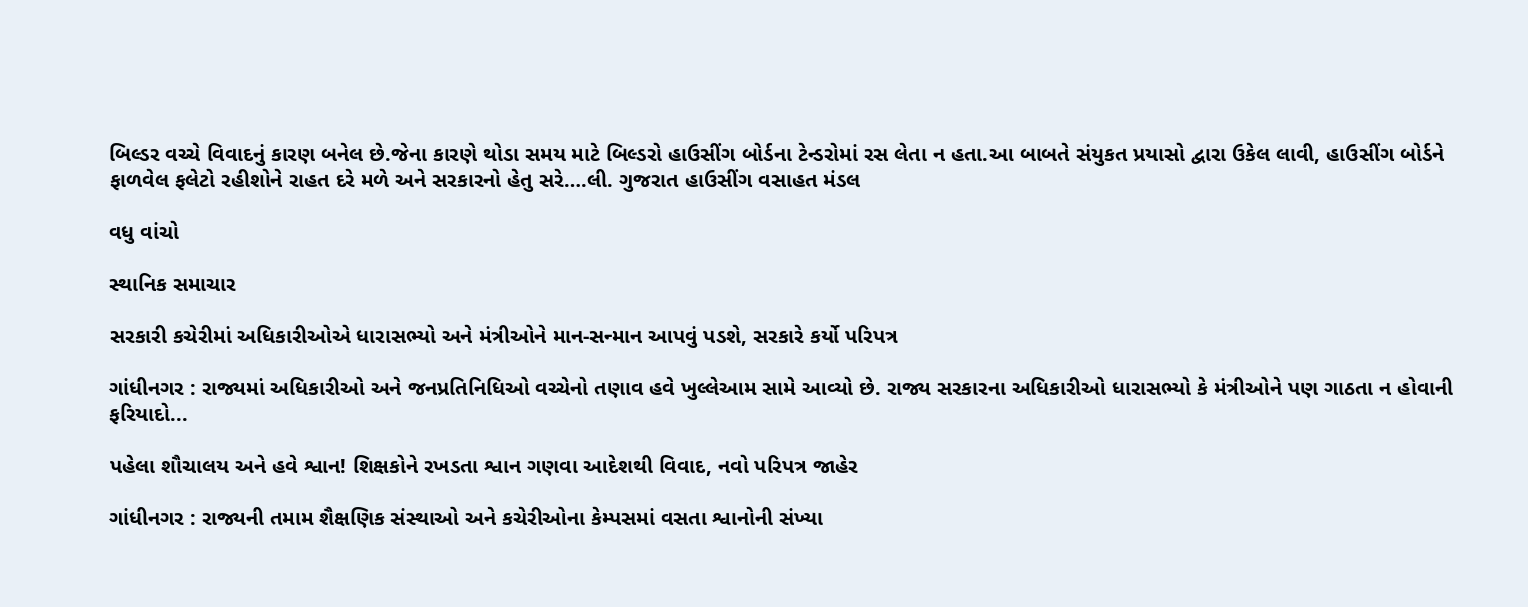બિલ્ડર વચ્ચે વિવાદનું કારણ બનેલ છે.જેના કારણે થોડા સમય માટે બિલ્ડરો હાઉસીંગ બોર્ડના ટેન્ડરોમાં રસ લેતા ન હતા.આ બાબતે સંયુકત પ્રયાસો દ્વારા ઉકેલ લાવી, હાઉસીંગ બોર્ડને ફાળવેલ ફલેટો રહીશોને રાહત દરે મળે અને સરકારનો હેતુ સરે….લી. ગુજરાત હાઉસીંગ વસાહત મંડલ

વધુ વાંચો

સ્થાનિક સમાચાર

સરકારી કચેરીમાં અધિકારીઓએ ધારાસભ્યો અને મંત્રીઓને માન-સન્માન આપવું પડશે, સરકારે કર્યો પરિપત્ર

ગાંધીનગર : રાજ્યમાં અધિકારીઓ અને જનપ્રતિનિધિઓ વચ્ચેનો તણાવ હવે ખુલ્લેઆમ સામે આવ્યો છે. રાજ્ય સરકારના અધિકારીઓ ધારાસભ્યો કે મંત્રીઓને પણ ગાઠતા ન હોવાની ફરિયાદો...

પહેલા શૌચાલય અને હવે શ્વાન! શિક્ષકોને રખડતા શ્વાન ગણવા આદેશથી વિવાદ, નવો પરિપત્ર જાહેર

ગાંધીનગર : રાજ્યની તમામ શૈક્ષણિક સંસ્થાઓ અને કચેરીઓના કેમ્પસમાં વસતા શ્વાનોની સંખ્યા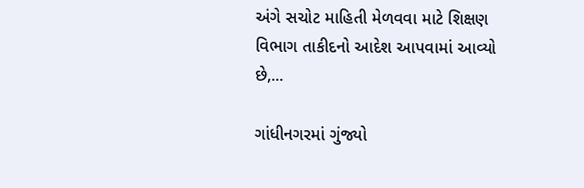અંગે સચોટ માહિતી મેળવવા માટે શિક્ષણ વિભાગ તાકીદનો આદેશ આપવામાં આવ્યો છે,...

ગાંધીનગરમાં ગુંજ્યો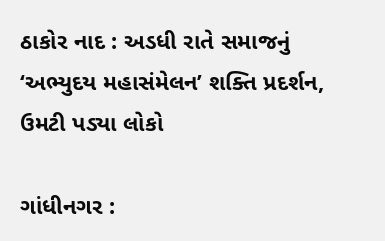ઠાકોર નાદ : અડધી રાતે સમાજનું ‘અભ્યુદય મહાસંમેલન’ શક્તિ પ્રદર્શન, ઉમટી પડ્યા લોકો

ગાંધીનગર :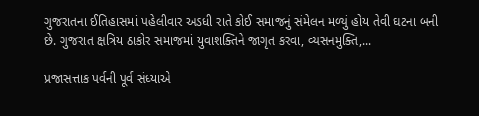ગુજરાતના ઈતિહાસમાં પહેલીવાર અડધી રાતે કોઈ સમાજનું સંમેલન મળ્યું હોય તેવી ઘટના બની છે. ગુજરાત ક્ષત્રિય ઠાકોર સમાજમાં યુવાશક્તિને જાગૃત કરવા, વ્યસનમુક્તિ,...

પ્રજાસત્તાક પર્વની પૂર્વ સંધ્યાએ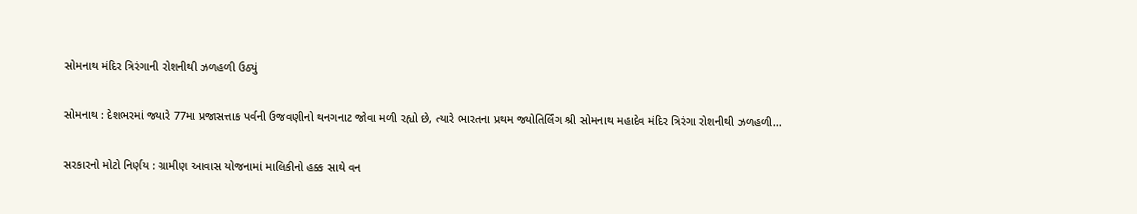સોમનાથ મંદિર ત્રિરંગાની રોશનીથી ઝળહળી ઉઠ્યું

સોમનાથ : દેશભરમાં જ્યારે 77મા પ્રજાસત્તાક પર્વની ઉજવણીનો થનગનાટ જોવા મળી રહ્યો છે, ત્યારે ભારતના પ્રથમ જ્યોતિર્લિંગ શ્રી સોમનાથ મહાદેવ મંદિર ત્રિરંગા રોશનીથી ઝળહળી...

સરકારનો મોટો નિર્ણય : ગ્રામીણ આવાસ યોજનામાં માલિકીનો હક્ક સાથે વન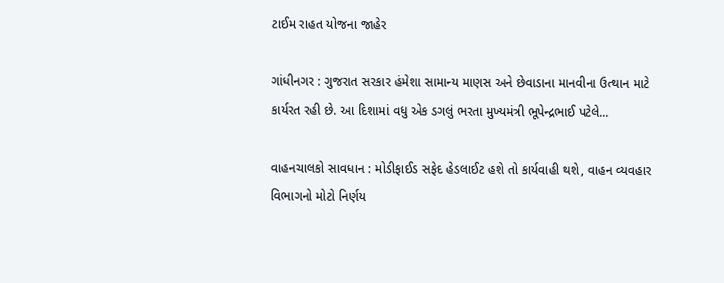ટાઈમ રાહત યોજના જાહેર

ગાંધીનગર : ગુજરાત સરકાર હંમેશા સામાન્ય માણસ અને છેવાડાના માનવીના ઉત્થાન માટે કાર્યરત રહી છે. આ દિશામાં વધુ એક ડગલું ભરતા મુખ્યમંત્રી ભૂપેન્દ્રભાઈ પટેલે...

વાહનચાલકો સાવધાન : મોડીફાઈડ સફેદ હેડલાઈટ હશે તો કાર્યવાહી થશે, વાહન વ્યવહાર વિભાગનો મોટો નિર્ણય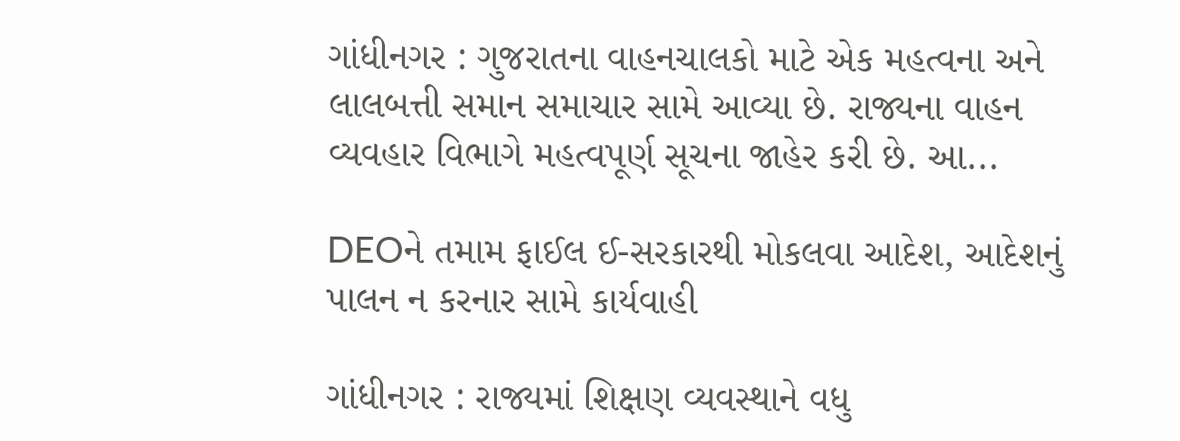ગાંધીનગર : ગુજરાતના વાહનચાલકો માટે એક મહત્વના અને લાલબત્તી સમાન સમાચાર સામે આવ્યા છે. રાજ્યના વાહન વ્યવહાર વિભાગે મહત્વપૂર્ણ સૂચના જાહેર કરી છે. આ...

DEOને તમામ ફાઈલ ઈ-સરકારથી મોકલવા આદેશ, આદેશનું પાલન ન કરનાર સામે કાર્યવાહી

ગાંધીનગર : રાજ્યમાં શિક્ષણ વ્યવસ્થાને વધુ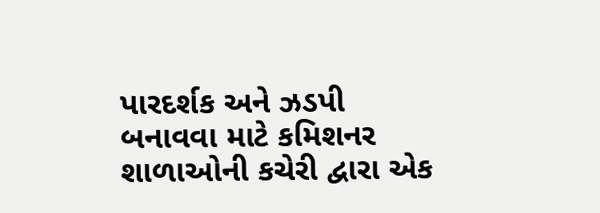પારદર્શક અને ઝડપી બનાવવા માટે કમિશનર શાળાઓની કચેરી દ્વારા એક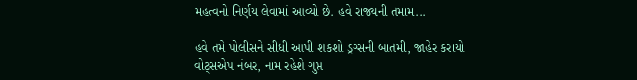મહત્વનો નિર્ણય લેવામાં આવ્યો છે. હવે રાજ્યની તમામ...

હવે તમે પોલીસને સીધી આપી શકશો ડ્રગ્સની બાતમી, જાહેર કરાયો વોટ્સએપ નંબર, નામ રહેશે ગુપ્ત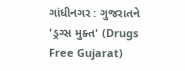ગાંધીનગર : ગુજરાતને 'ડ્રગ્સ મુક્ત' (Drugs Free Gujarat)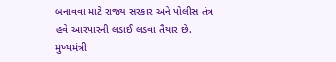બનાવવા માટે રાજ્ય સરકાર અને પોલીસ તંત્ર હવે આરપારની લડાઈ લડવા તૈયાર છે. મુખ્યમંત્રી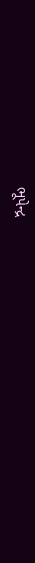ભૂપેન્દ્ર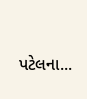પટેલના...